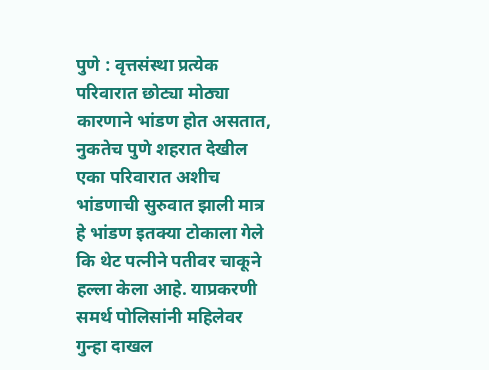पुणे : वृत्तसंस्था प्रत्येक परिवारात छोट्या मोठ्या कारणाने भांडण होत असतात, नुकतेच पुणे शहरात देखील एका परिवारात अशीच भांडणाची सुरुवात झाली मात्र हे भांडण इतक्या टोकाला गेले कि थेट पत्नीने पतीवर चाकूने हल्ला केला आहे. याप्रकरणी समर्थ पोलिसांनी महिलेवर गुन्हा दाखल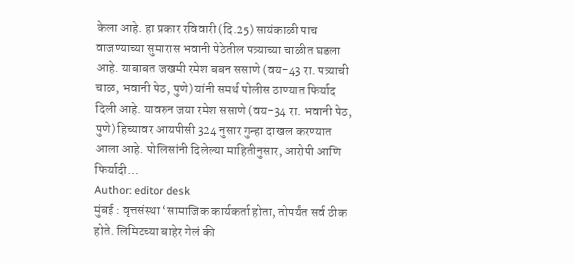केला आहे. हा प्रकार रविवारी (दि.25) सायंकाळी पाच वाजण्याच्या सुमारास भवानी पेठेतील पत्र्याच्या चाळीत घडला आहे. याबाबत जखमी रमेश बबन ससाणे (वय-43 रा. पत्र्याची चाळ, भवानी पेठ, पुणे) यांनी समर्थ पोलीस ठाण्यात फिर्याद दिली आहे. यावरुन जया रमेश ससाणे (वय-34 रा. भवानी पेठ, पुणे) हिच्यावर आयपीसी 324 नुसार गुन्हा दाखल करण्यात आला आहे. पोलिसांनी दिलेल्या माहितीनुसार, आरोपी आणि फिर्यादी…
Author: editor desk
मुंबई : वृत्तसंस्था ‘सामाजिक कार्यकर्ता होता, तोपर्यंत सर्व ठीक होते. लिमिटच्या बाहेर गेलं की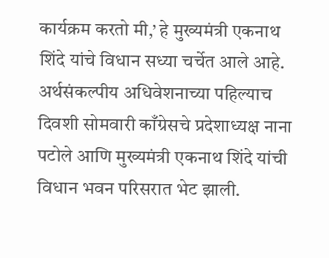कार्यक्रम करतो मी,’ हे मुख्यमंत्री एकनाथ शिंदे यांचे विधान सध्या चर्चेत आले आहे. अर्थसंकल्पीय अधिवेशनाच्या पहिल्याच दिवशी सोमवारी काँग्रेसचे प्रदेशाध्यक्ष नाना पटोले आणि मुख्यमंत्री एकनाथ शिंदे यांची विधान भवन परिसरात भेट झाली.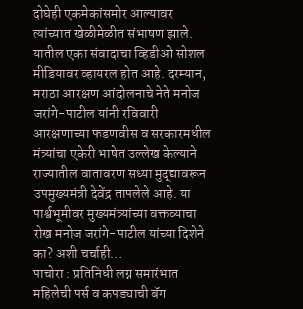दोघेही एकमेकांसमोर आल्यावर त्यांच्यात खेळीमेळीत संभाषण झाले. यातील एका संवादाचा व्हिडीओ सोशल मीडियावर व्हायरल होत आहे. दरम्यान, मराठा आरक्षण आंदोलनाचे नेते मनोज जरांगे-पाटील यांनी रविवारी आरक्षणाच्या फडणवीस व सरकारमधील मंत्र्यांचा एकेरी भाषेत उल्लेख केल्याने राज्यातील वातावरण सध्या मुद्द्यावरून उपमुख्यमंत्री देवेंद्र तापलेले आहे. या पार्श्वभूमीवर मुख्यमंत्र्यांच्या वक्तव्याचा रोख मनोज जरांगे-पाटील यांच्या दिशेने का? अशी चर्चाही…
पाचोरा : प्रतिनिधी लग्न समारंभात महिलेची पर्स व कपड्याची बॅग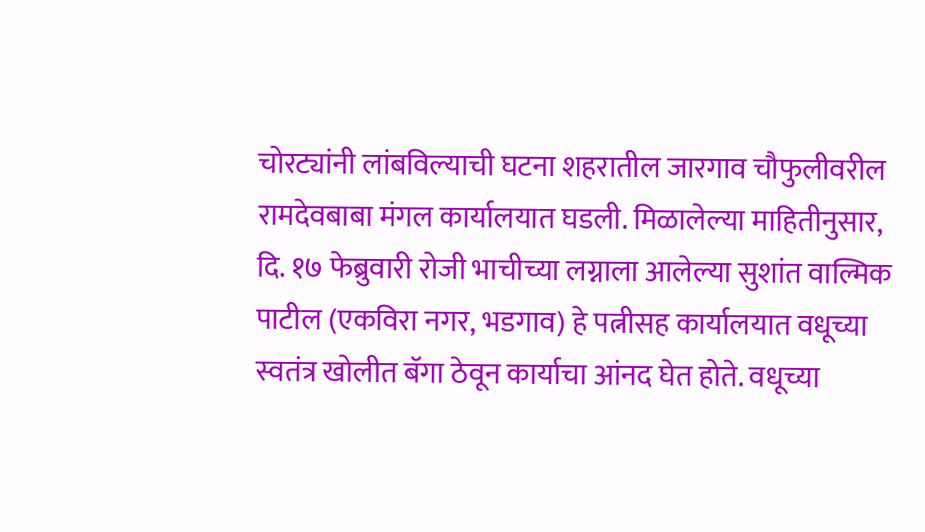चोरट्यांनी लांबविल्याची घटना शहरातील जारगाव चौफुलीवरील रामदेवबाबा मंगल कार्यालयात घडली. मिळालेल्या माहितीनुसार, दि. १७ फेब्रुवारी रोजी भाचीच्या लग्नाला आलेल्या सुशांत वाल्मिक पाटील (एकविरा नगर, भडगाव) हे पत्नीसह कार्यालयात वधूच्या स्वतंत्र खोलीत बॅगा ठेवून कार्याचा आंनद घेत होते. वधूच्या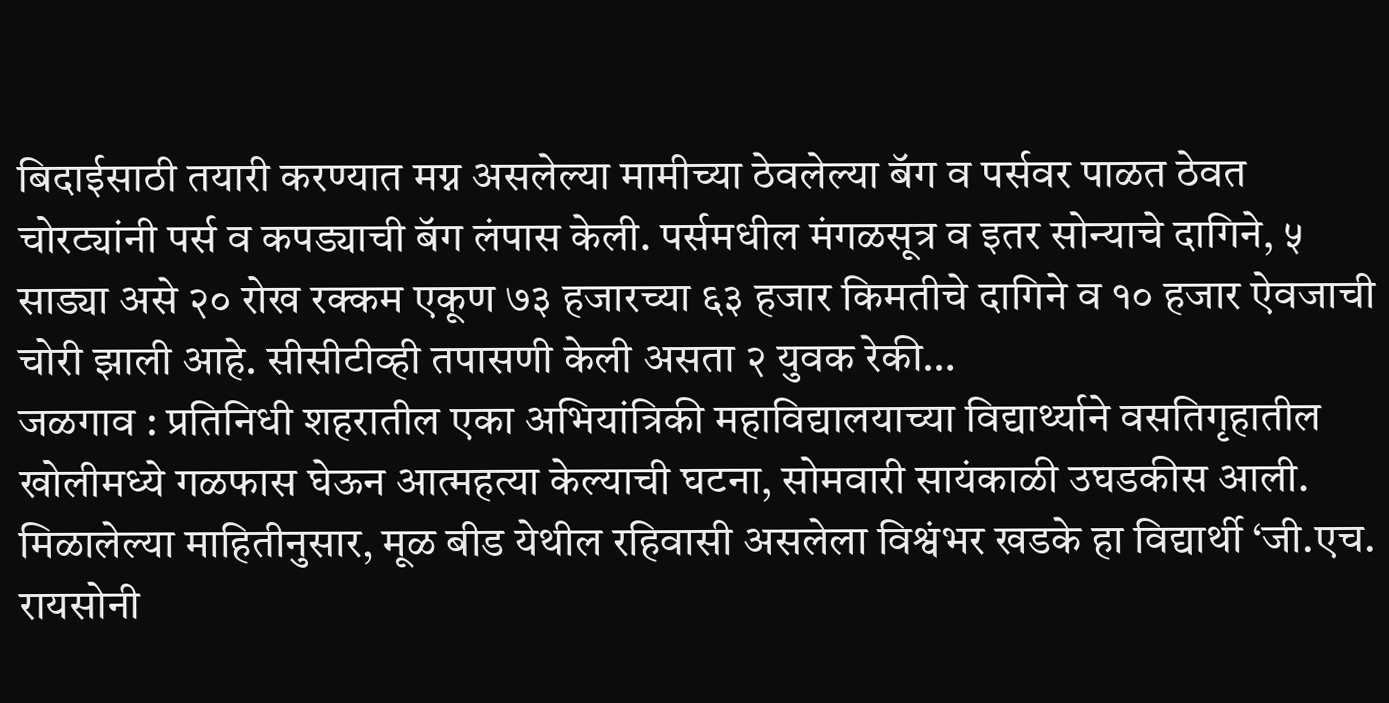बिदाईसाठी तयारी करण्यात मग्न असलेल्या मामीच्या ठेवलेल्या बॅग व पर्सवर पाळत ठेवत चोरट्यांनी पर्स व कपड्याची बॅग लंपास केली. पर्समधील मंगळसूत्र व इतर सोन्याचे दागिने, ५ साड्या असे २० रोख रक्कम एकूण ७३ हजारच्या ६३ हजार किमतीचे दागिने व १० हजार ऐवजाची चोरी झाली आहे. सीसीटीव्ही तपासणी केली असता २ युवक रेकी…
जळगाव : प्रतिनिधी शहरातील एका अभियांत्रिकी महाविद्यालयाच्या विद्यार्थ्याने वसतिगृहातील खोलीमध्ये गळफास घेऊन आत्महत्या केल्याची घटना, सोमवारी सायंकाळी उघडकीस आली. मिळालेल्या माहितीनुसार, मूळ बीड येथील रहिवासी असलेला विश्वंभर खडके हा विद्यार्थी ‘जी.एच. रायसोनी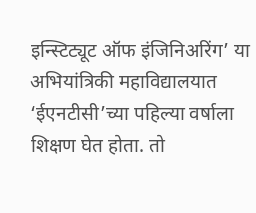इन्स्टिट्यूट ऑफ इंजिनिअरिंग’ या अभियांत्रिकी महाविद्यालयात ‘ईएनटीसी’च्या पहिल्या वर्षाला शिक्षण घेत होता. तो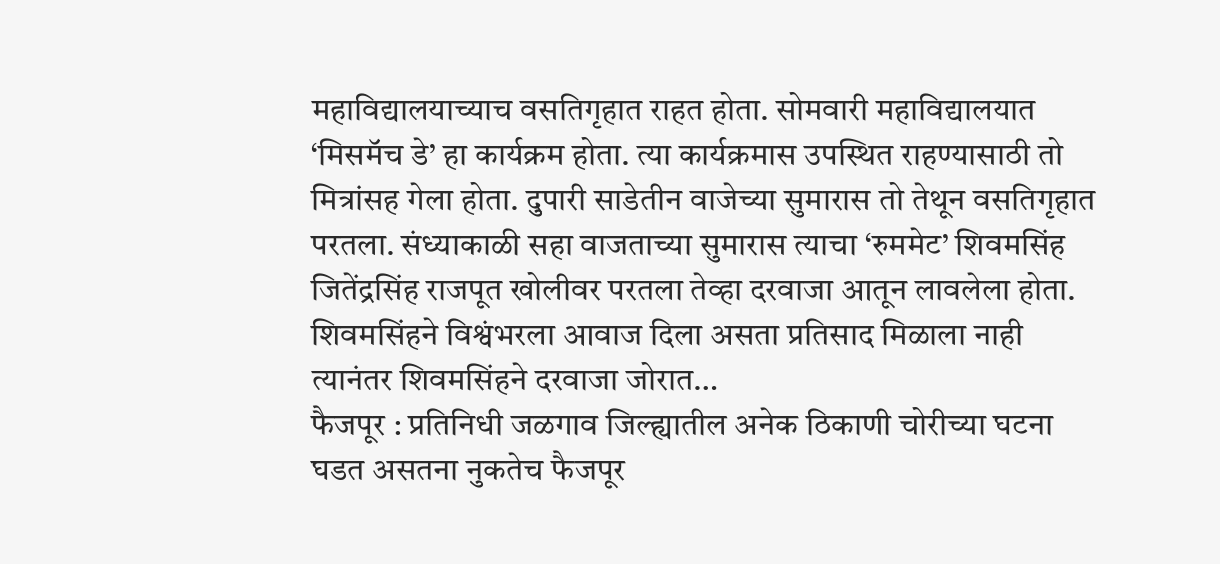महाविद्यालयाच्याच वसतिगृहात राहत होता. सोमवारी महाविद्यालयात ‘मिसमॅच डे’ हा कार्यक्रम होता. त्या कार्यक्रमास उपस्थित राहण्यासाठी तो मित्रांसह गेला होता. दुपारी साडेतीन वाजेच्या सुमारास तो तेथून वसतिगृहात परतला. संध्याकाळी सहा वाजताच्या सुमारास त्याचा ‘रुममेट’ शिवमसिंह जितेंद्रसिंह राजपूत खोलीवर परतला तेव्हा दरवाजा आतून लावलेला होता. शिवमसिंहने विश्वंभरला आवाज दिला असता प्रतिसाद मिळाला नाही त्यानंतर शिवमसिंहने दरवाजा जोरात…
फैजपूर : प्रतिनिधी जळगाव जिल्ह्यातील अनेक ठिकाणी चोरीच्या घटना घडत असतना नुकतेच फैजपूर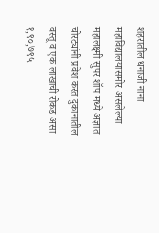शहरातील धनाजी नाना महाविद्यालयासमोर असलेल्या महालक्ष्मी सुपर शॉप मध्ये अज्ञात चोरट्यांनी प्रवेश करत दुकानातील वस्तू व एक लाखाची रोकड असा १,९०,७९५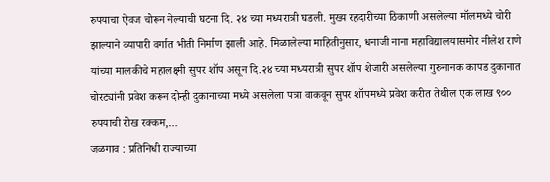रुपयाचा ऐवज चोरून नेल्याची घटना दि. २४ च्या मध्यरात्री घडली. मुख्य रहदारीच्या ठिकाणी असलेल्या मॉलमध्ये चोरी झाल्याने व्यापारी वर्गात भीती निर्माण झाली आहे. मिळालेल्या माहितीनुसार, धनाजी नाना महाविद्यालयासमोर नीलेश राणे यांच्या मालकीचे महालक्ष्मी सुपर शॉप असून दि.२४ च्या मध्यरात्री सुपर शॉप शेजारी असलेल्या गुरुनानक कापड दुकानात चोरट्यांनी प्रवेश करून दोन्ही दुकानाच्या मध्ये असलेला पत्रा वाकवून सुपर शॉपमध्ये प्रवेश करीत तेथील एक लाख ९०० रुपयाची रोख रक्कम,…
जळगाव : प्रतिनिधी राज्याच्या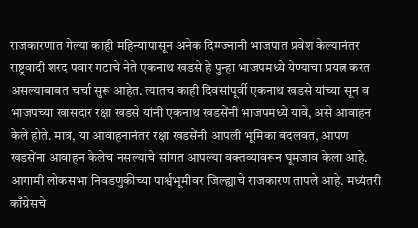राजकारणात गेल्या काही महिन्यापासून अनेक दिग्ग्ज्नानी भाजपात प्रवेश केल्यानंतर राष्ट्रवादी शरद पवार गटाचे नेते एकनाथ खडसे हे पुन्हा भाजपमध्ये येण्याचा प्रयत्न करत असल्याबाबत चर्चा सुरू आहेत. त्यातच काही दिवसांपूर्वी एकनाथ खडसे यांच्या सून व भाजपच्या खासदार रक्षा खडसे यांनी एकनाथ खडसेंनी भाजपमध्ये यावे, असे आवाहन केले होते. मात्र, या आवाहनानंतर रक्षा खडसेंनी आपली भूमिका बदलवत, आपण खडसेंना आवाहन केलेच नसल्याचे सांगत आपल्या वक्तव्यावरून घूमजाव केला आहे. आगामी लोकसभा निवडणुकीच्या पार्श्वभूमीवर जिल्ह्याचे राजकारण तापले आहे. मध्यंतरी काँग्रेसचे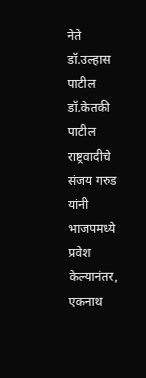नेते डॉ.उल्हास पाटील डॉ.केतकी पाटील राष्ट्रवादीचे संजय गरुड यांनी भाजपमध्ये प्रवेश केल्यानंतर, एकनाथ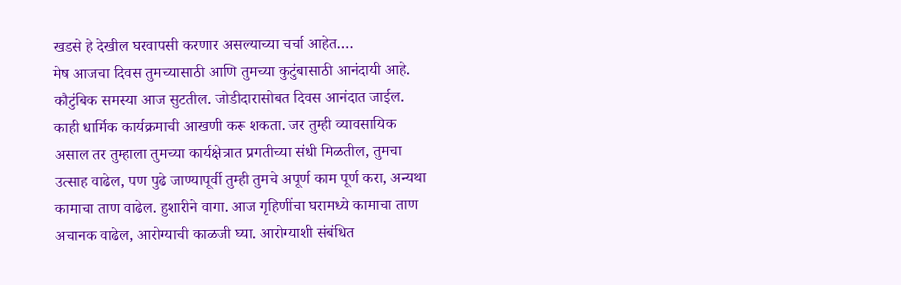खडसे हे देखील घरवापसी करणार असल्याच्या चर्चा आहेत.…
मेष आजचा दिवस तुमच्यासाठी आणि तुमच्या कुटुंबासाठी आनंदायी आहे. कौटुंबिक समस्या आज सुटतील. जोडीदारासोबत दिवस आनंदात जाईल. काही धार्मिक कार्यक्रमाची आखणी करू शकता. जर तुम्ही व्यावसायिक असाल तर तुम्हाला तुमच्या कार्यक्षेत्रात प्रगतीच्या संधी मिळतील, तुमचा उत्साह वाढेल, पण पुढे जाण्यापूर्वी तुम्ही तुमचे अपूर्ण काम पूर्ण करा, अन्यथा कामाचा ताण वाढेल. हुशारीने वागा. आज गृहिणींचा घरामध्ये कामाचा ताण अचानक वाढेल, आरोग्याची काळजी घ्या. आरोग्याशी संबंधित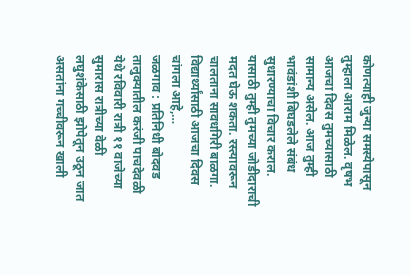कोणत्याही जुन्या समस्येपासून तुम्हाला आराम मिळेल. वृषभ आजचा दिवस तुमच्यासाठी सामान्य असेल. आज तुम्ही भावंडांशी बिघडलेले संबंध सुधारण्याचा विचार कराल. यासाठी तुम्ही तुमच्या जोडीदाराची मदत घेऊ शकता. रस्त्यावरून चालताना सावधगिरी बाळगा. विद्यार्थ्यांसाठी आजचा दिवस चांगला आहे,…
जळगाव : प्रतिनिधी बोदवड तालुक्यातील करंजी पाचदेवळी येथे रविवारी रात्री ११ वाजेच्या सुमारास रात्रीच्या वेळी लघुशंकेसाठी झोपेतून उठून जात असतांना गच्चीवरून खाली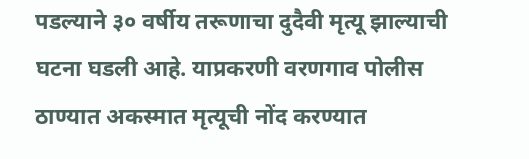पडल्याने ३० वर्षीय तरूणाचा दुदैवी मृत्यू झाल्याची घटना घडली आहे. याप्रकरणी वरणगाव पोलीस ठाण्यात अकस्मात मृत्यूची नोंद करण्यात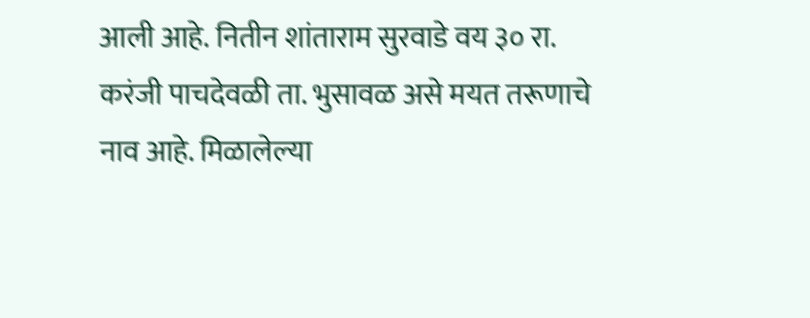आली आहे. नितीन शांताराम सुरवाडे वय ३० रा. करंजी पाचदेवळी ता. भुसावळ असे मयत तरूणाचे नाव आहे. मिळालेल्या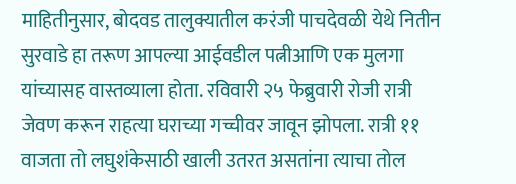माहितीनुसार, बोदवड तालुक्यातील करंजी पाचदेवळी येथे नितीन सुरवाडे हा तरूण आपल्या आईवडील पत्नीआणि एक मुलगा यांच्यासह वास्तव्याला होता. रविवारी २५ फेब्रुवारी रोजी रात्री जेवण करून राहत्या घराच्या गच्चीवर जावून झोपला. रात्री ११ वाजता तो लघुशंकेसाठी खाली उतरत असतांना त्याचा तोल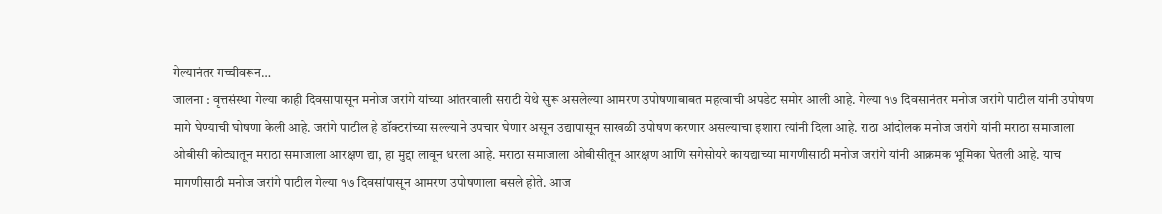गेल्यानंतर गच्चीवरून…
जालना : वृत्तसंस्था गेल्या काही दिवसापासून मनोज जरांगे यांच्या आंतरवाली सराटी येथे सुरू असलेल्या आमरण उपोषणाबाबत महत्वाची अपडेट समोर आली आहे. गेल्या १७ दिवसानंतर मनोज जरांगे पाटील यांनी उपोषण मागे घेण्याची घोषणा केली आहे. जरांगे पाटील हे डॉक्टरांच्या सल्ल्याने उपचार घेणार असून उद्यापासून साखळी उपोषण करणार असल्याचा इशारा त्यांनी दिला आहे. राठा आंदोलक मनोज जरांगे यांनी मराठा समाजाला ओबीसी कोट्यातून मराठा समाजाला आरक्षण द्या, हा मुद्दा लावून धरला आहे. मराठा समाजाला ओबीसीतून आरक्षण आणि सगेसोयरे कायद्याच्या मागणीसाठी मनोज जरांगे यांनी आक्रमक भूमिका घेतली आहे. याच मागणीसाठी मनोज जरांगे पाटील गेल्या १७ दिवसांपासून आमरण उपोषणाला बसले होते. आज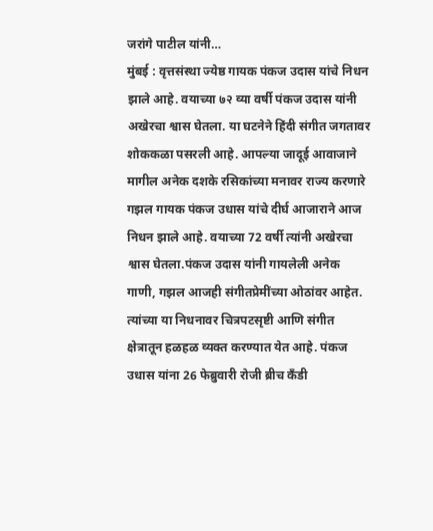जरांगे पाटील यांनी…
मुंबई : वृत्तसंस्था ज्येष्ठ गायक पंकज उदास यांचे निधन झाले आहे. वयाच्या ७२ व्या वर्षी पंकज उदास यांनी अखेरचा श्वास घेतला. या घटनेने हिंदी संगीत जगतावर शोककळा पसरली आहे. आपल्या जादूई आवाजाने मागील अनेक दशके रसिकांच्या मनावर राज्य करणारे गझल गायक पंकज उधास यांचे दीर्घ आजाराने आज निधन झाले आहे. वयाच्या 72 वर्षी त्यांनी अखेरचा श्वास घेतला.पंकज उदास यांनी गायलेली अनेक गाणी, गझल आजही संगीतप्रेमींच्या ओठांवर आहेत. त्यांच्या या निधनावर चित्रपटसृष्टी आणि संगीत क्षेत्रातून हळहळ व्यक्त करण्यात येत आहे. पंकज उधास यांना 26 फेब्रुवारी रोजी ब्रीच कँडी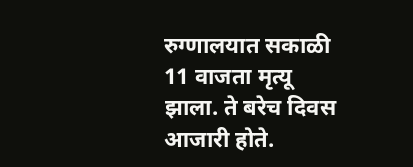रुग्णालयात सकाळी 11 वाजता मृत्यू झाला. ते बरेच दिवस आजारी होते.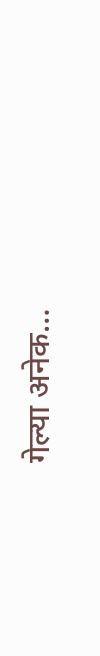गेल्या अनेक…